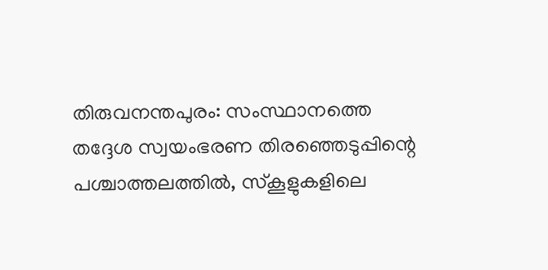തിരുവനന്തപുരം: സംസ്ഥാനത്തെ തദ്ദേശ സ്വയംഭരണ തിരഞ്ഞെടുപ്പിന്റെ പശ്ചാത്തലത്തിൽ, സ്കൂളുകളിലെ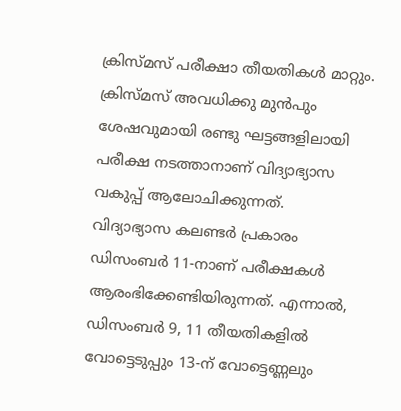ക്രിസ്മസ് പരീക്ഷാ തീയതികൾ മാറ്റും. ക്രിസ്മസ് അവധിക്കു മുൻപും ശേഷവുമായി രണ്ടു ഘട്ടങ്ങളിലായി പരീക്ഷ നടത്താനാണ് വിദ്യാഭ്യാസ വകുപ്പ് ആലോചിക്കുന്നത്.
വിദ്യാഭ്യാസ കലണ്ടർ പ്രകാരം ഡിസംബർ 11-നാണ് പരീക്ഷകൾ ആരംഭിക്കേണ്ടിയിരുന്നത്. എന്നാൽ, ഡിസംബർ 9, 11 തീയതികളിൽ വോട്ടെടുപ്പും 13-ന് വോട്ടെണ്ണലും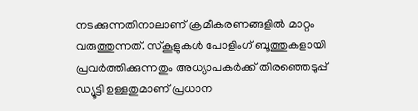നടക്കുന്നതിനാലാണ് ക്രമീകരണങ്ങളിൽ മാറ്റം വരുത്തുന്നത്. സ്കൂളുകൾ പോളിംഗ് ബൂത്തുകളായി പ്രവർത്തിക്കുന്നതും അധ്യാപകർക്ക് തിരഞ്ഞെടുപ്പ് ഡ്യൂട്ടി ഉള്ളതുമാണ് പ്രധാന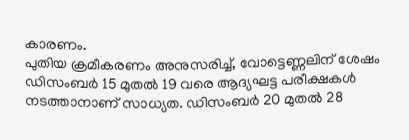കാരണം.
പുതിയ ക്രമീകരണം അനുസരിച്ച്, വോട്ടെണ്ണലിന് ശേഷം ഡിസംബർ 15 മുതൽ 19 വരെ ആദ്യഘട്ട പരീക്ഷകൾ നടത്താനാണ് സാധ്യത. ഡിസംബർ 20 മുതൽ 28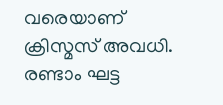വരെയാണ് ക്രിസ്മസ് അവധി. രണ്ടാം ഘട്ട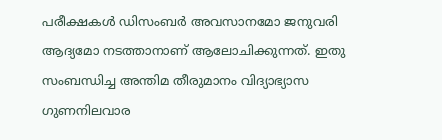പരീക്ഷകൾ ഡിസംബർ അവസാനമോ ജനുവരി ആദ്യമോ നടത്താനാണ് ആലോചിക്കുന്നത്. ഇതു സംബന്ധിച്ച അന്തിമ തീരുമാനം വിദ്യാഭ്യാസ ഗുണനിലവാര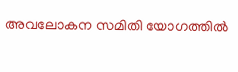അവലോകന സമിതി യോഗത്തിൽ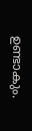ഉണ്ടാകും.